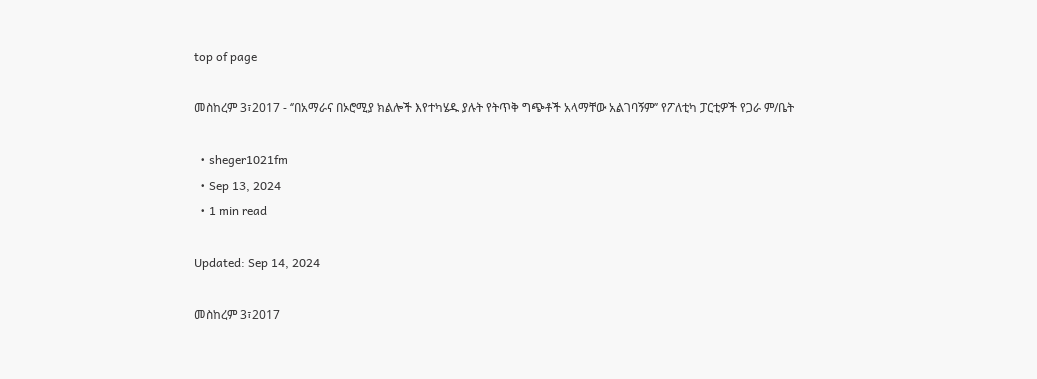top of page

መስከረም 3፣2017 - ‘’በአማራና በኦሮሚያ ክልሎች እየተካሄዱ ያሉት የትጥቅ ግጭቶች አላማቸው አልገባኝም’’ የፖለቲካ ፓርቲዎች የጋራ ም/ቤት

  • sheger1021fm
  • Sep 13, 2024
  • 1 min read

Updated: Sep 14, 2024

መስከረም 3፣2017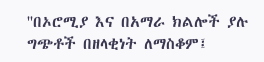''በኦሮሚያ እና በአማራ ክልሎች ያሉ ግጭቶች በዘላቂነት ለማስቆም፤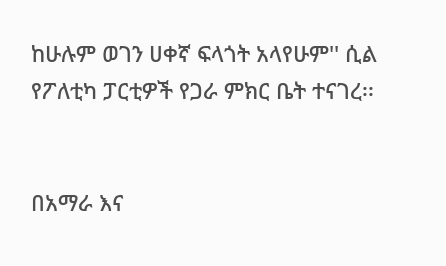ከሁሉም ወገን ሀቀኛ ፍላጎት አላየሁም'' ሲል የፖለቲካ ፓርቲዎች የጋራ ምክር ቤት ተናገረ፡፡


በአማራ እና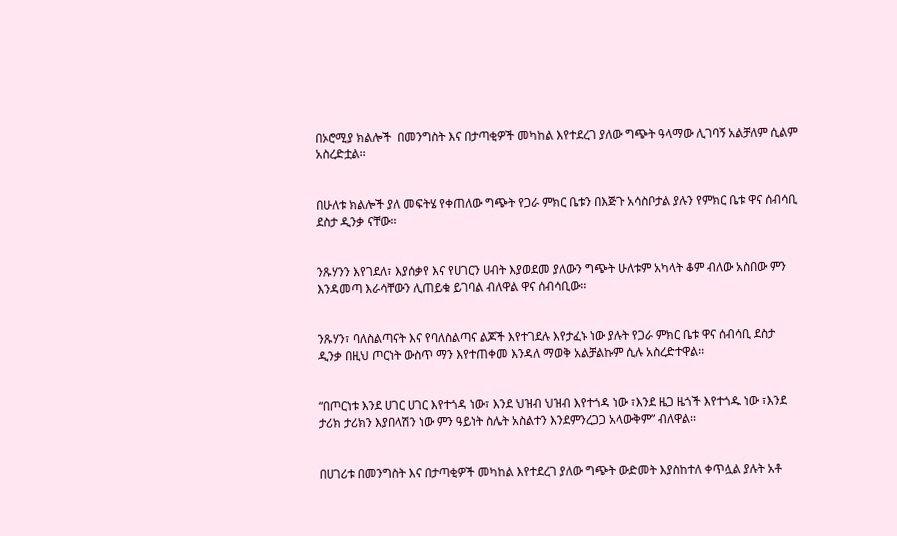በኦሮሚያ ክልሎች  በመንግስት እና በታጣቂዎች መካከል እየተደረገ ያለው ግጭት ዓላማው ሊገባኝ አልቻለም ሲልም አስረድቷል፡፡


በሁለቱ ክልሎች ያለ መፍትሄ የቀጠለው ግጭት የጋራ ምክር ቤቱን በእጅጉ አሳስቦታል ያሉን የምክር ቤቱ ዋና ሰብሳቢ  ደስታ ዲንቃ ናቸው፡፡


ንጹሃንን እየገደለ፣ እያሰቃየ እና የሀገርን ሀብት እያወደመ ያለውን ግጭት ሁለቱም አካላት ቆም ብለው አስበው ምን እንዳመጣ እራሳቸውን ሊጠይቁ ይገባል ብለዋል ዋና ሰብሳቢው፡፡


ንጹሃን፣ ባለስልጣናት እና የባለስልጣና ልጆች እየተገደሉ እየታፈኑ ነው ያሉት የጋራ ምክር ቤቱ ዋና ሰብሳቢ ደስታ ዲንቃ በዚህ ጦርነት ውስጥ ማን እየተጠቀመ እንዳለ ማወቅ አልቻልኩም ሲሉ አስረድተዋል፡፡


“በጦርነቱ እንደ ሀገር ሀገር እየተጎዳ ነው፣ እንደ ህዝብ ህዝብ እየተጎዳ ነው ፣እንደ ዜጋ ዜጎች እየተጎዱ ነው ፣እንደ ታሪክ ታሪክን እያበላሽን ነው ምን ዓይነት ስሌት አስልተን እንደምንረጋጋ አላውቅም” ብለዋል፡፡


በሀገሪቱ በመንግስት እና በታጣቂዎች መካከል እየተደረገ ያለው ግጭት ውድመት እያስከተለ ቀጥሏል ያሉት አቶ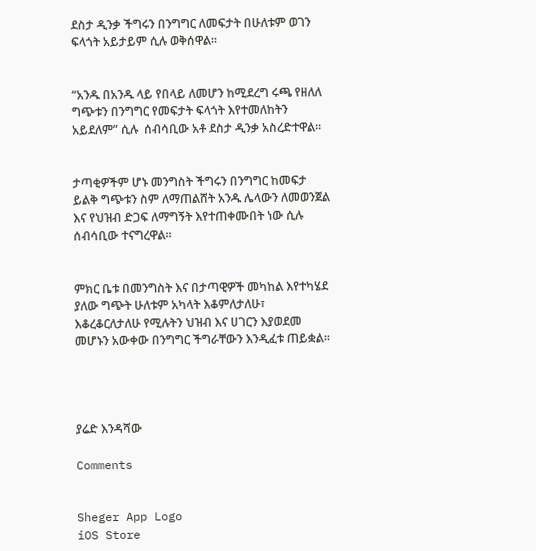ደስታ ዲንቃ ችግሩን በንግግር ለመፍታት በሁለቱም ወገን ፍላጎት አይታይም ሲሉ ወቅሰዋል፡፡


“አንዱ በአንዱ ላይ የበላይ ለመሆን ከሚደረግ ሩጫ የዘለለ ግጭቱን በንግግር የመፍታት ፍላጎት እየተመለከትን አይደለም” ሲሉ  ሰብሳቢው አቶ ደስታ ዲንቃ አስረድተዋል፡፡


ታጣቂዎችም ሆኑ መንግስት ችግሩን በንግግር ከመፍታ ይልቅ ግጭቱን ስም ለማጠልሸት አንዱ ሌላውን ለመወንጀል እና የህዝብ ድጋፍ ለማግኝት እየተጠቀሙበት ነው ሲሉ ሰብሳቢው ተናግረዋል፡፡


ምክር ቤቱ በመንግስት እና በታጣዊዎች መካከል እየተካሄደ ያለው ግጭት ሁለቱም አካላት እቆምለታለሁ፣ እቆረቆርለታለሁ የሚሉትን ህዝብ እና ሀገርን እያወደመ መሆኑን አውቀው በንግግር ችግራቸውን እንዲፈቱ ጠይቋል፡፡




ያሬድ እንዳሻው

Comments


Sheger App Logo
iOS Store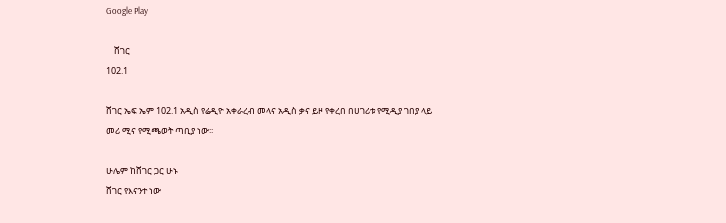Google Play

    ሸገር
102.1

ሸገር ኤፍ ኤም 102.1 አዲስ የሬዲዮ አቀራረብ መላና አዲስ ቃና ይዞ የቀረበ በሀገሪቱ የሚዲያ ገበያ ላይ መሪ ሚና የሚጫወት ጣቢያ ነው፡፡

ሁሌም ከሸገር ጋር ሁኑ
ሸገር የእናንተ ነው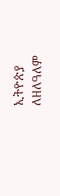ኢትዮጵያ ለዘለዓለም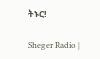ትኑር!

Sheger Radio |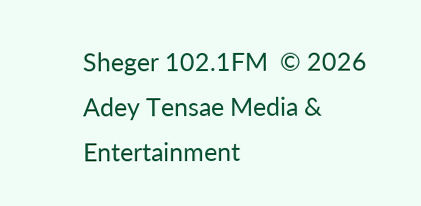Sheger 102.1FM  © 2026 Adey Tensae Media & Entertainment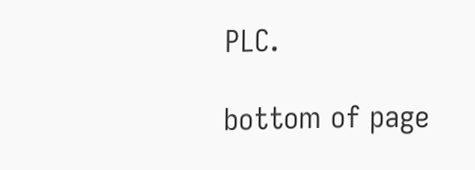PLC.

bottom of page